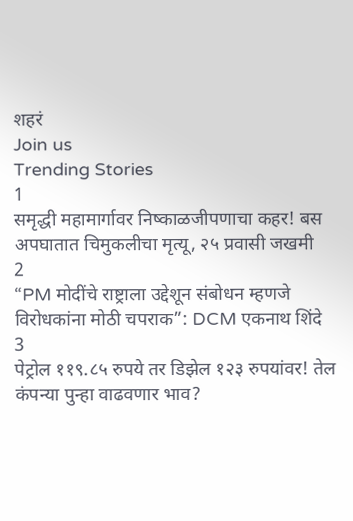शहरं
Join us
Trending Stories
1
समृद्धी महामार्गावर निष्काळजीपणाचा कहर! बस अपघातात चिमुकलीचा मृत्यू, २५ प्रवासी जखमी
2
“PM मोदींचे राष्ट्राला उद्देशून संबोधन म्हणजे विरोधकांना मोठी चपराक”: DCM एकनाथ शिंदे
3
पेट्रोल ११९.८५ रुपये तर डिझेल १२३ रुपयांवर! तेल कंपन्या पुन्हा वाढवणार भाव?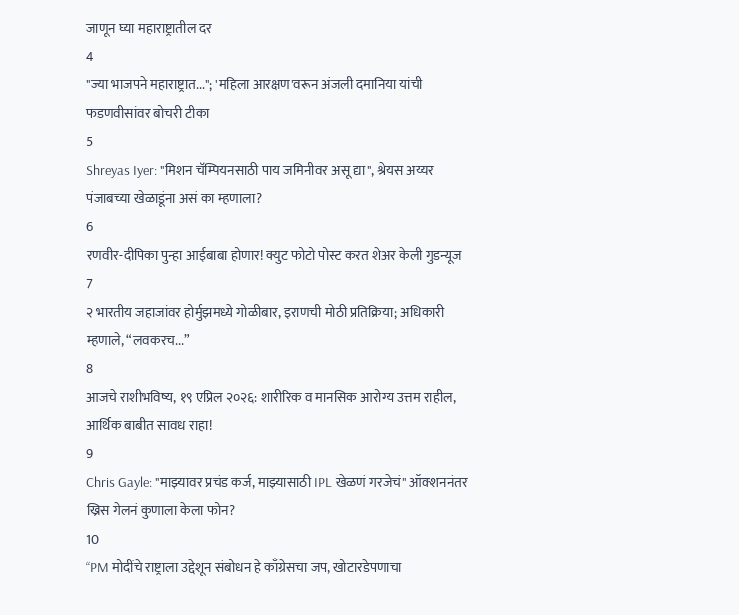जाणून घ्या महाराष्ट्रातील दर
4
"ज्या भाजपने महाराष्ट्रात..."; 'महिला आरक्षण'वरून अंजली दमानिया यांची फडणवीसांवर बोचरी टीका
5
Shreyas Iyer: "मिशन चॅम्पियनसाठी पाय जमिनीवर असू द्या", श्रेयस अय्यर पंजाबच्या खेळाडूंना असं का म्हणाला?
6
रणवीर-दीपिका पुन्हा आईबाबा होणार! क्युट फोटो पोस्ट करत शेअर केली गुडन्यूज
7
२ भारतीय जहाजांवर होर्मुझमध्ये गोळीबार, इराणची मोठी प्रतिक्रिया; अधिकारी म्हणाले, “लवकरच...”
8
आजचे राशीभविष्य, १९ एप्रिल २०२६: शारीरिक व मानसिक आरोग्य उत्तम राहील, आर्थिक बाबीत सावध राहा!
9
Chris Gayle: "माझ्यावर प्रचंड कर्ज, माझ्यासाठी IPL खेळणं गरजेचं" ऑक्शननंतर ख्रिस गेलनं कुणाला केला फोन?
10
“PM मोदींचे राष्ट्राला उद्देशून संबोधन हे काँग्रेसचा जप, खोटारडेपणाचा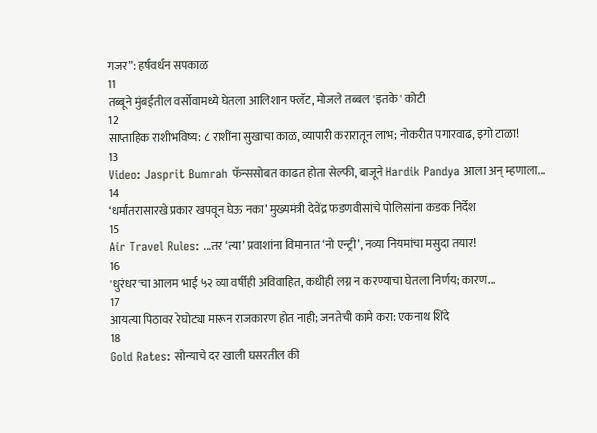गजर”: हर्षवर्धन सपकाळ
11
तब्बूने मुंबईतील वर्सोवामध्ये घेतला आलिशान फ्लॅट, मोजले तब्बल 'इतके' कोटी
12
साप्ताहिक राशीभविष्य: ८ राशींना सुखाचा काळ, व्यापारी करारातून लाभ; नोकरीत पगारवाढ, इगो टाळा!
13
Video: Jasprit Bumrah फॅन्ससोबत काढत होता सेल्फी, बाजूने Hardik Pandya आला अन् म्हणाला...
14
‘धर्मांतरासारखे प्रकार खपवून घेऊ नका’ मुख्यमंत्री देवेंद्र फडणवीसांचे पोलिसांना कडक निर्देश
15
Air Travel Rules: ...तर ‘त्या’ प्रवाशांना विमानात ‘नो एन्ट्री’, नव्या नियमांचा मसुदा तयार!
16
'धुरंधर'चा आलम भाई ५२ व्या वर्षीही अविवाहित, कधीही लग्न न करण्याचा घेतला निर्णय; कारण...
17
आयत्या पिठावर रेघोट्या मारून राजकारण होत नाही; जनतेची कामे करा: एकनाथ शिंदे
18
Gold Rates: सोन्याचे दर खाली घसरतील की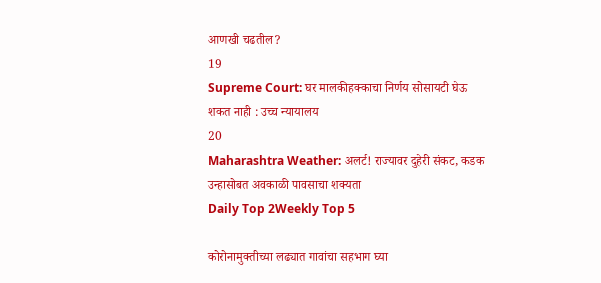आणखी चढतील?
19
Supreme Court: घर मालकीहक्काचा निर्णय सोसायटी घेऊ शकत नाही : उच्च न्यायालय
20
Maharashtra Weather: अलर्ट! राज्यावर दुहेरी संकट, कडक उन्हासोबत अवकाळी पावसाचा शक्यता
Daily Top 2Weekly Top 5

कोरोनामुक्तीच्या लढ्यात गावांचा सहभाग घ्या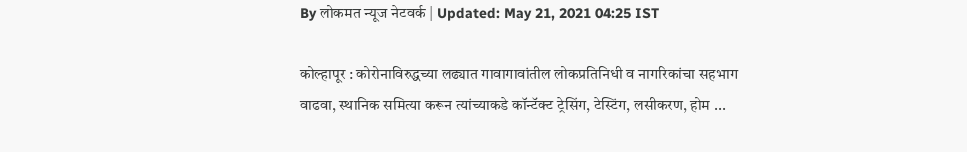By लोकमत न्यूज नेटवर्क | Updated: May 21, 2021 04:25 IST

कोल्हापूर : कोरोनाविरुद्धच्या लढ्यात गावागावांतील लोकप्रतिनिधी व नागरिकांचा सहभाग वाढवा, स्थानिक समित्या करून त्यांच्याकडे कॉन्टॅक्ट ट्रेसिंग, टेस्टिंग, लसीकरण, होम ...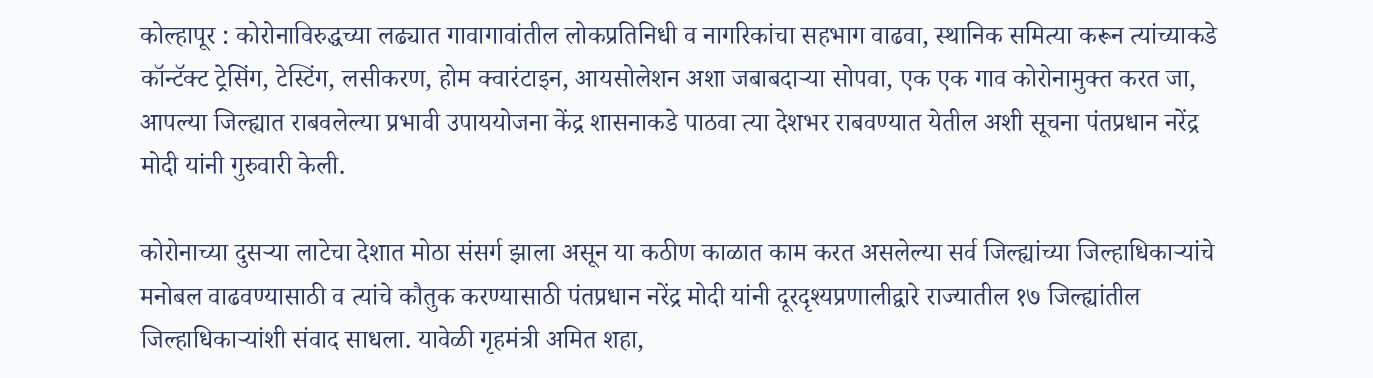कोल्हापूर : कोरोनाविरुद्धच्या लढ्यात गावागावांतील लोकप्रतिनिधी व नागरिकांचा सहभाग वाढवा, स्थानिक समित्या करून त्यांच्याकडे कॉन्टॅक्ट ट्रेसिंग, टेस्टिंग, लसीकरण, होम क्वारंटाइन, आयसोलेशन अशा जबाबदाऱ्या सोपवा, एक एक गाव कोरोनामुक्त करत जा, आपल्या जिल्ह्यात राबवलेल्या प्रभावी उपाययोजना केंद्र शासनाकडे पाठवा त्या देशभर राबवण्यात येतील अशी सूचना पंतप्रधान नरेंद्र मोदी यांनी गुरुवारी केली.

कोरोनाच्या दुसऱ्या लाटेचा देशात मोठा संसर्ग झाला असून या कठीण काळात काम करत असलेल्या सर्व जिल्ह्यांच्या जिल्हाधिकाऱ्यांचे मनोबल वाढवण्यासाठी व त्यांचे कौतुक करण्यासाठी पंतप्रधान नरेंद्र मोदी यांनी दूरदृश्यप्रणालीद्वारे राज्यातील १७ जिल्ह्यांतील जिल्हाधिकाऱ्यांशी संवाद साधला. यावेळी गृहमंत्री अमित शहा,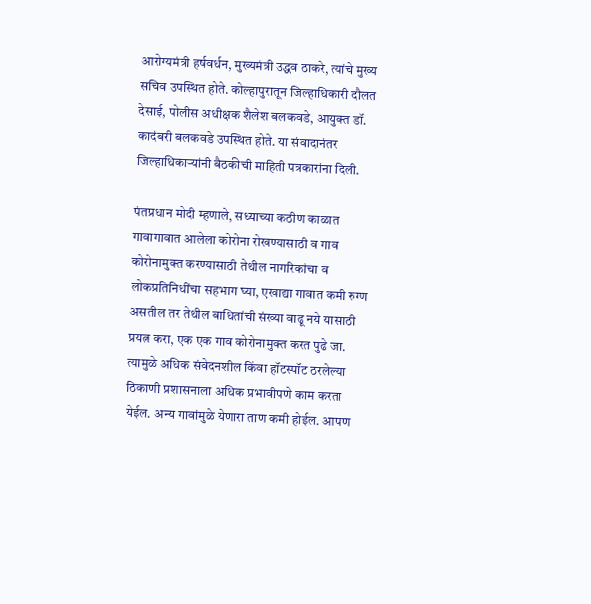आरोग्यमंत्री हर्ष‌वर्धन, मुख्यमंत्री उद्धव ठाकरे, त्यांचे मुख्य सचिव उपस्थित होते. कोल्हापुरातून जिल्हाधिकारी दौलत देसाई, पोलीस अधीक्षक शैलेश बलकवडे, आयुक्त डॉ. कादंबरी बलकवडे उपस्थित होते. या संवादानंतर जिल्हाधिकाऱ्यांनी बैठकीची माहिती पत्रकारांना दिली.

पंतप्रधान मोदी म्हणाले, सध्याच्या कठीण काळात गावागावात आलेला कोरोना रोखण्यासाठी व गाव कोरोनामुक्त करण्यासाठी तेथील नागरिकांचा व लोकप्रतिनिधींचा सहभाग घ्या, एखाद्या गावात कमी रुग्ण असतील तर तेथील बाधितांची संख्या वाढू नये यासाठी प्रयत्न करा, एक एक गाव कोरोनामुक्त करत पुढे जा. त्यामुळे अधिक संवेदनशील किंवा हॉटस्पॉट ठरलेल्या ठिकाणी प्रशासनाला अधिक प्रभावीपणे काम करता येईल. अन्य गावांमुळे येणारा ताण कमी होईल. आपण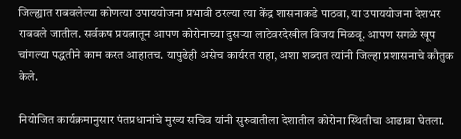जिल्ह्यात राबवलेल्या कोणत्या उपाययोजना प्रभावी ठरल्या त्या केंद्र शासनाकडे पाठवा, या उपाययोजना देशभर राबवले जातील. सर्वकष प्रयत्नातून आपण कोरोनाच्या दुसऱ्या लाटेवरदेखील विजय मिळवू. आपण सगळे खूप चांगल्या पद्धतीने काम करत आहातच. यापुढेही असेच कार्यरत राहा, अशा शब्दात त्यांनी जिल्हा प्रशासनाचे कौतुक केले.

नियोजित कार्यक्रमानुसार पंतप्रधानांचे मुख्य सचिव यांनी सुरुवातीला देशातील कोरोना स्थितीचा आढावा घेतला.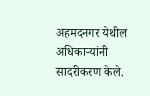अहमदनगर येथील अधिकाऱ्यांनी सादरीकरण केले.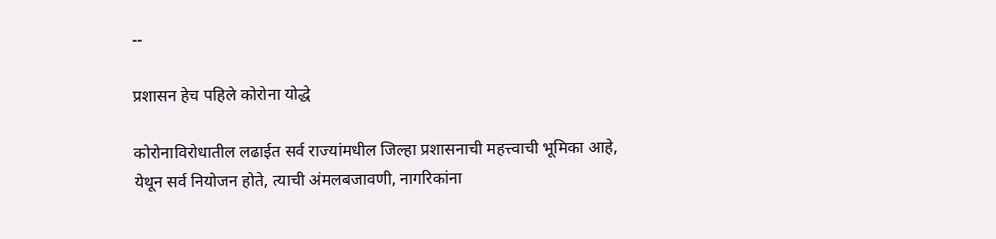--

प्रशासन हेच पहिले कोरोना योद्धे

कोरोनाविरोधातील लढाईत सर्व राज्यांमधील जिल्हा प्रशासनाची महत्त्वाची भूमिका आहे, येथून सर्व नियोजन होते, त्याची अंमलबजावणी, नागरिकांना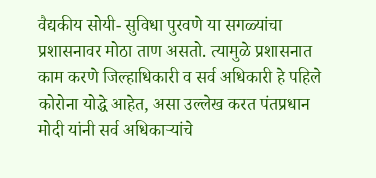वैद्यकीय सोयी- सुविधा पुरवणे या सगळ्यांचा प्रशासनावर मोठा ताण असतो. त्यामुळे प्रशासनात काम करणे जिल्हाधिकारी व सर्व अधिकारी हे पहिले कोरोना योद्धे आहेत, असा उल्लेख करत पंतप्रधान मोदी यांनी सर्व अधिकाऱ्यांचे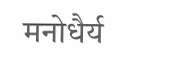मनोधैर्य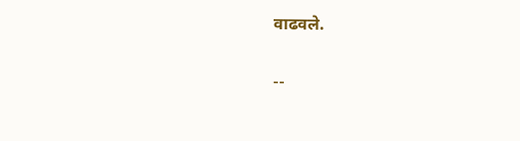वाढवले.

--